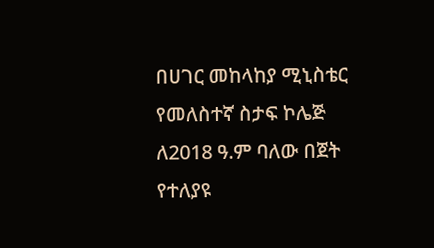በሀገር መከላከያ ሚኒስቴር የመለስተኛ ስታፍ ኮሌጅ ለ2018 ዓ.ም ባለው በጀት የተለያዩ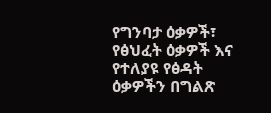የግንባታ ዕቃዎች፣ የፅህፈት ዕቃዎች እና የተለያዩ የፅዳት ዕቃዎችን በግልጽ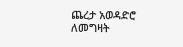ጨረታ አወዳድሮ ለመግዛት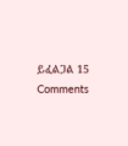ይፈልጋል 15 Comments